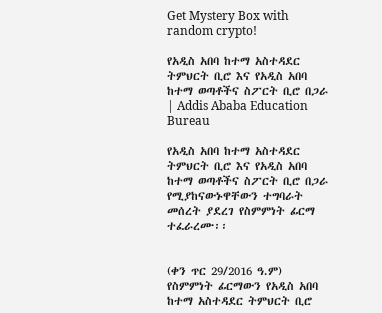Get Mystery Box with random crypto!

የአዲስ አበባ ከተማ አስተዳደር ትምህርት ቢሮ እና የአዲስ አበባ ከተማ ወጣቶችና ስፖርት ቢሮ በጋራ | Addis Ababa Education Bureau

የአዲስ አበባ ከተማ አስተዳደር ትምህርት ቢሮ እና የአዲስ አበባ ከተማ ወጣቶችና ስፖርት ቢሮ በጋራ የሚያከናውኑዋቸውን ተግባራት መሰረት ያደረገ የስምምነት ፊርማ ተፈራረሙ፡፡


(ቀን ጥር 29/2016 ዓ.ም) የስምምነት ፊርማውን የአዲስ አበባ ከተማ አስተዳደር ትምህርት ቢሮ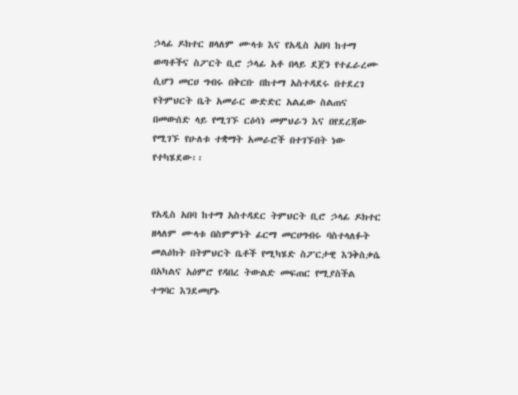ኃላፊ ዶክተር ዘላለም ሙላቱ እና የአዲስ አበባ ከተማ ወጣቶችና ስፖርት ቢሮ ኃላፊ አቶ በላይ ደጀን የተፈራረሙ ሲሆን መርሀ ግብሩ በቅርቡ በከተማ አስተዳደሩ በተደረገ የትምህርት ቤት አመራር ውድድር አልፈው ስልጠና በመውሰድ ላይ የሚገኙ ርዕሳነ መምህራን እና በየደረጃው የሚገኙ የሁለቱ ተቋማት አመራሮች በተገኙበት ነው የተካሄደው፡፡


የአዲስ አበባ ከተማ አስተዳደር ትምህርት ቢሮ ኃላፊ ዶክተር ዘላለም ሙላቱ በስምምነት ፊርማ መርሀግብሩ ባስተላለፉት መልዕክት በትምህርት ቤቶች የሚካሄድ ስፖርታዊ እንቅስቃሴ በአካልና አዕምሮ የዳበረ ትውልድ መፍጠር የሚያስችል ተግባር እንደመሆኑ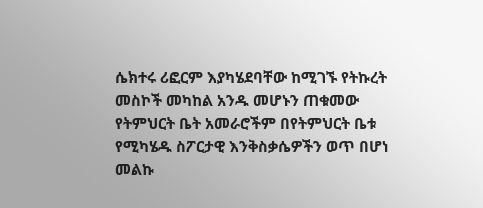ሴክተሩ ሪፎርም እያካሄደባቸው ከሚገኙ የትኩረት መስኮች መካከል አንዱ መሆኑን ጠቁመው የትምህርት ቤት አመራሮችም በየትምህርት ቤቱ የሚካሄዱ ስፖርታዊ እንቅስቃሴዎችን ወጥ በሆነ መልኩ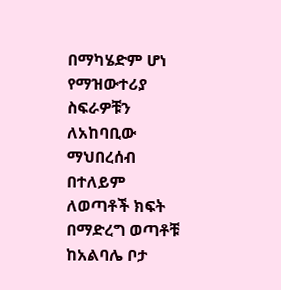በማካሄድም ሆነ የማዝውተሪያ ስፍራዎቹን ለአከባቢው ማህበረሰብ በተለይም ለወጣቶች ክፍት በማድረግ ወጣቶቹ ከአልባሌ ቦታ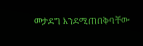መታደግ እንደሚጠበቅባቸው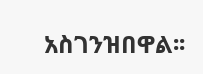አስገንዝበዋል፡፡